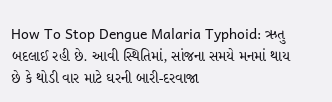How To Stop Dengue Malaria Typhoid: ઋતુ બદલાઈ રહી છે. આવી સ્થિતિમાં, સાંજના સમયે મનમાં થાય છે કે થોડી વાર માટે ઘરની બારી-દરવાજા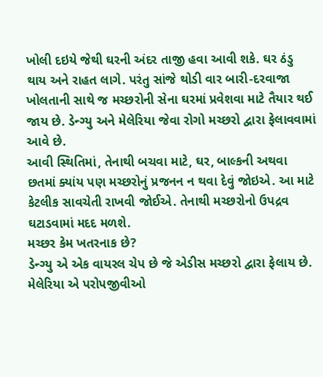ખોલી દઇયે જેથી ઘરની અંદર તાજી હવા આવી શકે. ઘર ઠંડુ થાય અને રાહત લાગે. પરંતુ સાંજે થોડી વાર બારી-દરવાજા ખોલતાની સાથે જ મચ્છરોની સેના ઘરમાં પ્રવેશવા માટે તૈયાર થઈ જાય છે. ડેન્ગ્યુ અને મેલેરિયા જેવા રોગો મચ્છરો દ્વારા ફેલાવવામાં આવે છે.
આવી સ્થિતિમાં, તેનાથી બચવા માટે, ઘર, બાલ્કની અથવા છતમાં ક્યાંય પણ મચ્છરોનું પ્રજનન ન થવા દેવું જોઇએ. આ માટે કેટલીક સાવચેતી રાખવી જોઈએ. તેનાથી મચ્છરોનો ઉપદ્રવ ઘટાડવામાં મદદ મળશે.
મચ્છર કેમ ખતરનાક છે?
ડેન્ગ્યુ એ એક વાયરલ ચેપ છે જે એડીસ મચ્છરો દ્વારા ફેલાય છે. મેલેરિયા એ પરોપજીવીઓ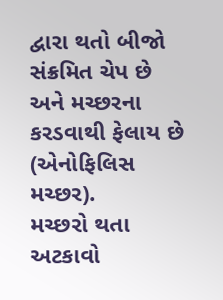દ્વારા થતો બીજો સંક્રમિત ચેપ છે અને મચ્છરના કરડવાથી ફેલાય છે (એનોફિલિસ મચ્છર).
મચ્છરો થતા અટકાવો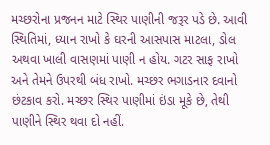મચ્છરોના પ્રજનન માટે સ્થિર પાણીની જરૂર પડે છે. આવી સ્થિતિમાં, ધ્યાન રાખો કે ઘરની આસપાસ માટલા, ડોલ અથવા ખાલી વાસણમાં પાણી ન હોય. ગટર સાફ રાખો અને તેમને ઉપરથી બંધ રાખો. મચ્છર ભગાડનાર દવાનો છંટકાવ કરો. મચ્છર સ્થિર પાણીમાં ઇંડા મૂકે છે, તેથી પાણીને સ્થિર થવા દો નહીં.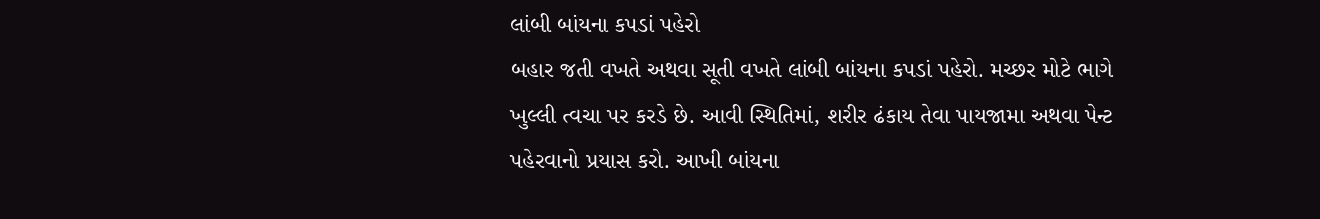લાંબી બાંયના કપડાં પહેરો
બહાર જતી વખતે અથવા સૂતી વખતે લાંબી બાંયના કપડાં પહેરો. મચ્છર મોટે ભાગે ખુલ્લી ત્વચા પર કરડે છે. આવી સ્થિતિમાં, શરીર ઢંકાય તેવા પાયજામા અથવા પેન્ટ પહેરવાનો પ્રયાસ કરો. આખી બાંયના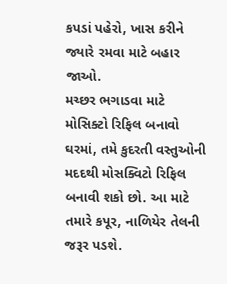કપડાં પહેરો, ખાસ કરીને જ્યારે રમવા માટે બહાર જાઓ.
મચ્છર ભગાડવા માટે મોસિક્ટો રિફિલ બનાવો
ઘરમાં, તમે કુદરતી વસ્તુઓની મદદથી મોસક્વિટો રિફિલ બનાવી શકો છો. આ માટે તમારે કપૂર, નાળિયેર તેલની જરૂર પડશે.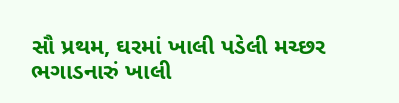સૌ પ્રથમ, ઘરમાં ખાલી પડેલી મચ્છર ભગાડનારું ખાલી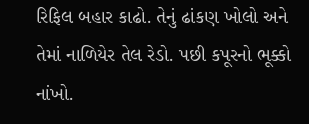રિફિલ બહાર કાઢો. તેનું ઢાંકણ ખોલો અને તેમાં નાળિયેર તેલ રેડો. પછી કપૂરનો ભૂક્કો નાંખો.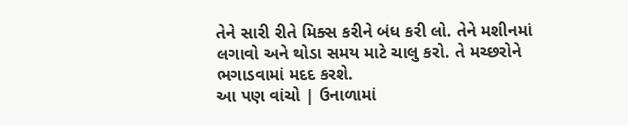તેને સારી રીતે મિક્સ કરીને બંધ કરી લો. તેને મશીનમાં લગાવો અને થોડા સમય માટે ચાલુ કરો. તે મચ્છરોને ભગાડવામાં મદદ કરશે.
આ પણ વાંચો | ઉનાળામાં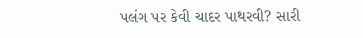પલંગ પર કેવી ચાદર પાથરવી? સારી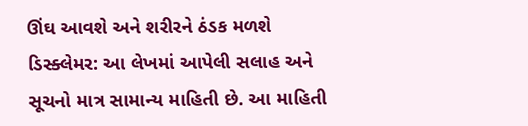ઊંઘ આવશે અને શરીરને ઠંડક મળશે
ડિસ્ક્લેમર: આ લેખમાં આપેલી સલાહ અને સૂચનો માત્ર સામાન્ય માહિતી છે. આ માહિતી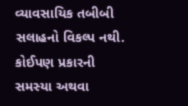વ્યાવસાયિક તબીબી સલાહનો વિકલ્પ નથી. કોઈપણ પ્રકારની સમસ્યા અથવા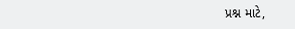પ્રશ્ન માટે,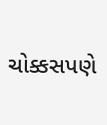ચોક્કસપણે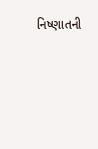નિષ્ણાતની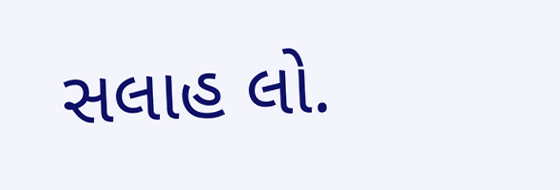સલાહ લો.